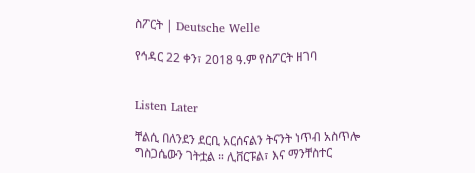ስፖርት | Deutsche Welle

የኅዳር 22 ቀን፣ 2018 ዓ.ም የስፖርት ዘገባ


Listen Later

ቸልሲ በለንደን ደርቢ አርሰናልን ትናንት ነጥብ አስጥሎ ግስጋሴውን ገትቷል ። ሊቨርፑል፣ እና ማንቸስተር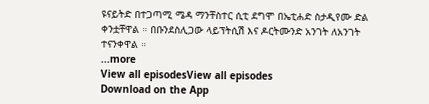ዩናይትድ በተጋጣሚ ሜዳ ማንቸስተር ሲቲ ደግሞ በኤቲሐድ ስታዲየሙ ድል ቀንቷቸዋል ። በቡንደስሊጋው ላይፕትሲሽ እና ዶርትሙንድ አንገት ለአንገት ተናንቀዋል ።
...more
View all episodesView all episodes
Download on the App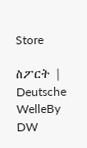Store

ስፖርት | Deutsche WelleBy DW